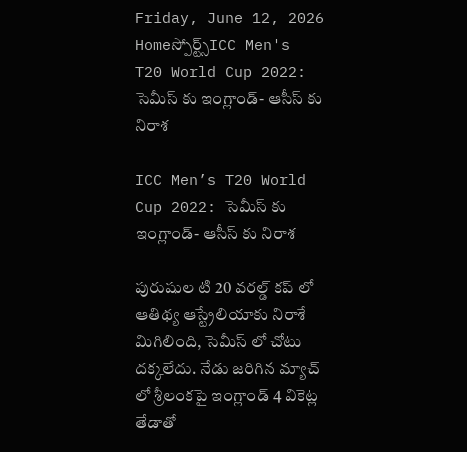Friday, June 12, 2026
Homeస్పోర్ట్స్ICC Men's T20 World Cup 2022: సెమీస్ కు ఇంగ్లాండ్- ఆసీస్ కు నిరాశ

ICC Men’s T20 World Cup 2022: సెమీస్ కు ఇంగ్లాండ్- ఆసీస్ కు నిరాశ

పురుషుల టి 20 వరల్డ్ కప్ లో ఆతిథ్య ఆస్ట్రేలియాకు నిరాశే మిగిలింది, సెమీస్ లో చోటు దక్కలేదు. నేడు జరిగిన మ్యాచ్ లో శ్రీలంకపై ఇంగ్లాండ్ 4 వికెట్ల తేడాతో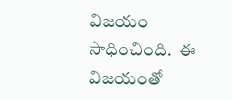విజయం సాధించింది.  ఈ విజయంతో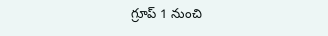గ్రూప్ 1 నుంచి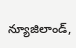న్యూజిలాండ్,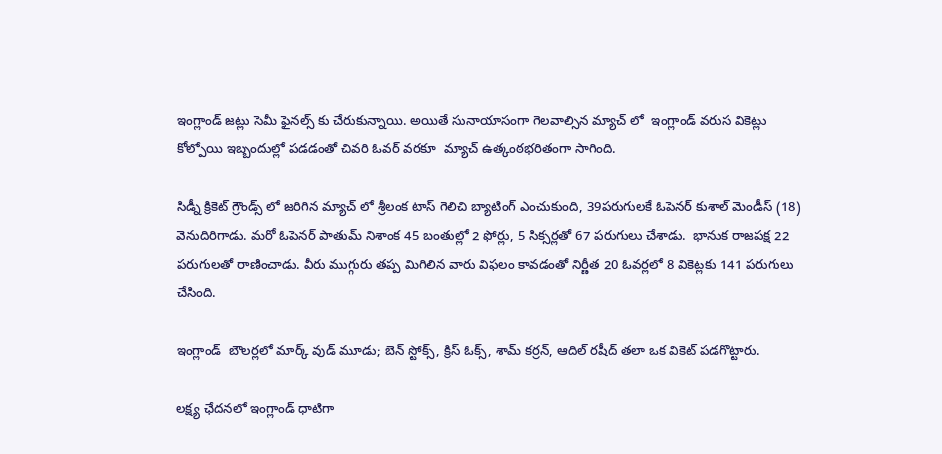ఇంగ్లాండ్ జట్లు సెమీ ఫైనల్స్ కు చేరుకున్నాయి. అయితే సునాయాసంగా గెలవాల్సిన మ్యాచ్ లో  ఇంగ్లాండ్ వరుస వికెట్లు కోల్పోయి ఇబ్బందుల్లో పడడంతో చివరి ఓవర్ వరకూ  మ్యాచ్ ఉత్కంఠభరితంగా సాగింది.

సిడ్నీ క్రికెట్ గ్రౌండ్స్ లో జరిగిన మ్యాచ్ లో శ్రీలంక టాస్ గెలిచి బ్యాటింగ్ ఎంచుకుంది, 39పరుగులకే ఓపెనర్ కుశాల్ మెండీస్ (18) వెనుదిరిగాడు. మరో ఓపెనర్ పాతుమ్ నిశాంక 45 బంతుల్లో 2 ఫోర్లు, 5 సిక్సర్లతో 67 పరుగులు చేశాడు.  భానుక రాజపక్ష 22 పరుగులతో రాణించాడు. వీరు ముగ్గురు తప్ప మిగిలిన వారు విఫలం కావడంతో నిర్ణీత 20 ఓవర్లలో 8 వికెట్లకు 141 పరుగులు చేసింది.

ఇంగ్లాండ్  బౌలర్లలో మార్క్ వుడ్ మూడు; బెన్ స్టోక్స్, క్రిస్ ఓక్స్, శామ్ కర్రన్, ఆదిల్ రషీద్ తలా ఒక వికెట్ పడగొట్టారు.

లక్ష్య ఛేదనలో ఇంగ్లాండ్ ధాటిగా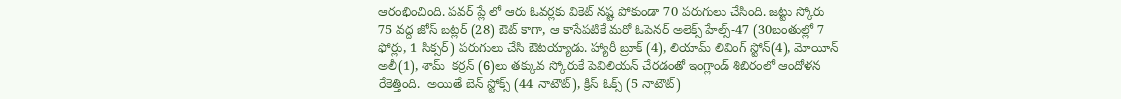ఆరంభించింది. పవర్ ప్లే లో ఆరు ఓవర్లకు వికెట్ నష్ట పోకుండా 70 పరుగులు చేసింది. జట్టు స్కోరు 75 వద్ద జోస్ బట్లర్ (28) ఔట్ కాగా, ఆ కాసేపటికే మరో ఓపెనర్ అలెక్స్ హేల్స్-47 (30బంతుల్లో 7 ఫోర్లు, 1 సిక్సర్) పరుగులు చేసి ఔటయ్యాడు. హ్యారీ బ్రూక్ (4), లియామ్ లివింగ్ స్టోన్(4), మోయీన్ అలీ(1), శామ్  కర్రన్ (6)లు తక్కువ స్కోరుకే పెవిలియన్ చేరడంతో ఇంగ్లాండ్ శిబిరంలో ఆందోళన రేకెత్తింది.  అయితే బెన్ స్టోక్స్ (44 నాటౌట్), క్రిస్ ఓక్స్ (5 నాటౌట్)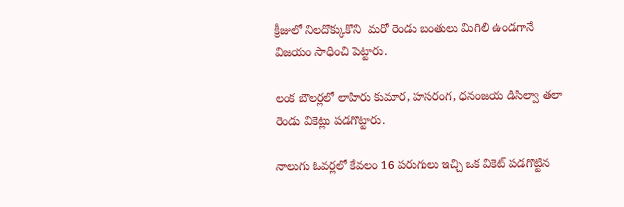క్రీజులో నిలదొక్కుకొని  మరో రెండు బంతులు మిగిలి ఉండగానే విజయం సాధించి పెట్టారు.

లంక బౌలర్లలో లాహిరు కుమార, హసరంగ, ధనంజయ డిసిల్వా తలా రెండు వికెట్లు పడగొట్టారు.

నాలుగు ఓవర్లలో కేవలం 16 పరుగులు ఇచ్చి ఒక వికెట్ పడగొట్టిన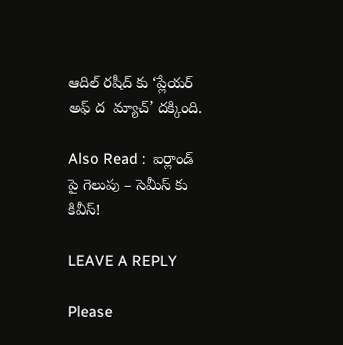ఆదిల్ రషీద్ కు ‘ప్లేయర్ అఫ్ ద  మ్యాచ్’ దక్కింది.

Also Read :  ఐర్లాండ్ పై గెలుపు – సెమీస్ కు కివీస్!

LEAVE A REPLY

Please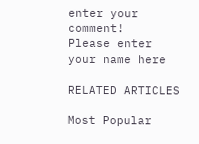enter your comment!
Please enter your name here

RELATED ARTICLES

Most Popular